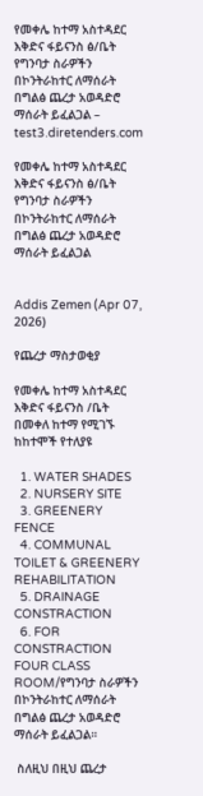የመቀሌ ከተማ አስተዳደር እቅድና ፋይናንስ ፅ/ቤት የግንባታ ስራዎችን በኮንትራከተር ለማሰራት በግልፅ ጨረታ አወዳድሮ ማሰራት ይፈልጋል – test3.diretenders.com

የመቀሌ ከተማ አስተዳደር እቅድና ፋይናንስ ፅ/ቤት የግንባታ ስራዎችን በኮንትራከተር ለማሰራት በግልፅ ጨረታ አወዳድሮ ማሰራት ይፈልጋል


Addis Zemen (Apr 07, 2026)

የጨረታ ማስታወቂያ

የመቀሌ ከተማ አስተዳደር እቅድና ፋይናንስ /ቤት በመቀለ ከተማ የሚገኙ ከከተሞች የተለያዩ

  1. WATER SHADES
  2. NURSERY SITE
  3. GREENERY FENCE
  4. COMMUNAL TOILET & GREENERY REHABILITATION
  5. DRAINAGE CONSTRACTION
  6. FOR CONSTRACTION FOUR CLASS ROOM/የግንባታ ስራዎችን በኮንትራከተር ለማሰራት በግልፅ ጨረታ አወዳድሮ ማሰራት ይፈልጋል።

 ስለዚህ በዚህ ጨረታ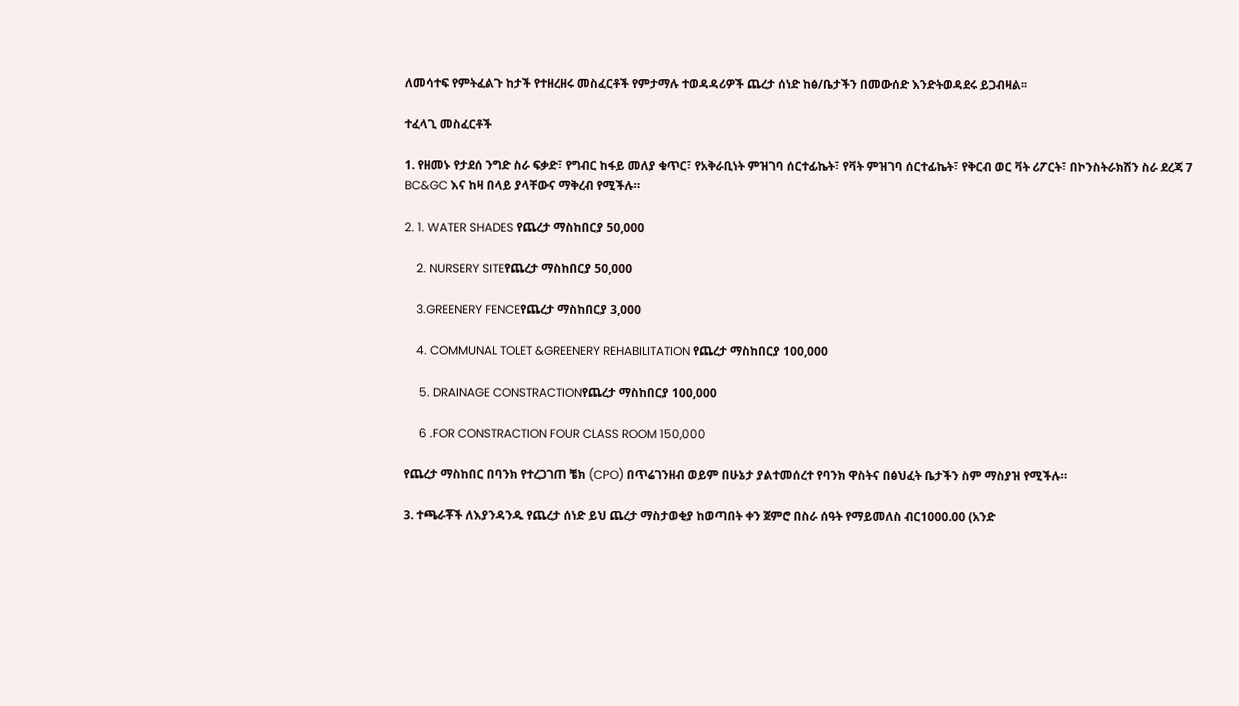ለመሳተፍ የምትፈልጉ ከታች የተዘረዘሩ መስፈርቶች የምታማሉ ተወዳዳሪዎች ጨረታ ሰነድ ከፅ/ቤታችን በመውሰድ እንድትወዳደሩ ይጋብዛል፡፡

ተፈላጊ መስፈርቶች

1. የዘመኑ የታደሰ ንግድ ስራ ፍቃድ፣ የግብር ከፋይ መለያ ቁጥር፣ የአቅራቢነት ምዝገባ ሰርተፊኬት፣ የቫት ምዝገባ ሰርተፊኬት፣ የቅርብ ወር ቫት ሪፖርት፣ በኮንስትራክሽን ስራ ደረጃ 7 BC&GC እና ከዛ በላይ ያላቸውና ማቅረብ የሚችሉ።

2. 1. WATER SHADES የጨረታ ማስከበርያ 50,000

    2. NURSERY SITEየጨረታ ማስከበርያ 50,000

    3.GREENERY FENCEየጨረታ ማስከበርያ 3,000

    4. COMMUNAL TOLET &GREENERY REHABILITATION የጨረታ ማስከበርያ 100,000

     5. DRAINAGE CONSTRACTIONየጨረታ ማስከበርያ 100,000

     6 .FOR CONSTRACTION FOUR CLASS ROOM 150,000

የጨረታ ማስከበር በባንክ የተረጋገጠ ቼክ (CPO) በጥሬገንዘብ ወይም በሁኔታ ያልተመሰረተ የባንክ ዋስትና በፅህፈት ቤታችን ስም ማስያዝ የሚችሉ።

3. ተጫራቾች ለእያንዳንዱ የጨረታ ሰነድ ይህ ጨረታ ማስታወቂያ ከወጣበት ቀን ጀምሮ በስራ ሰዓት የማይመለስ ብር1000.00 (አንድ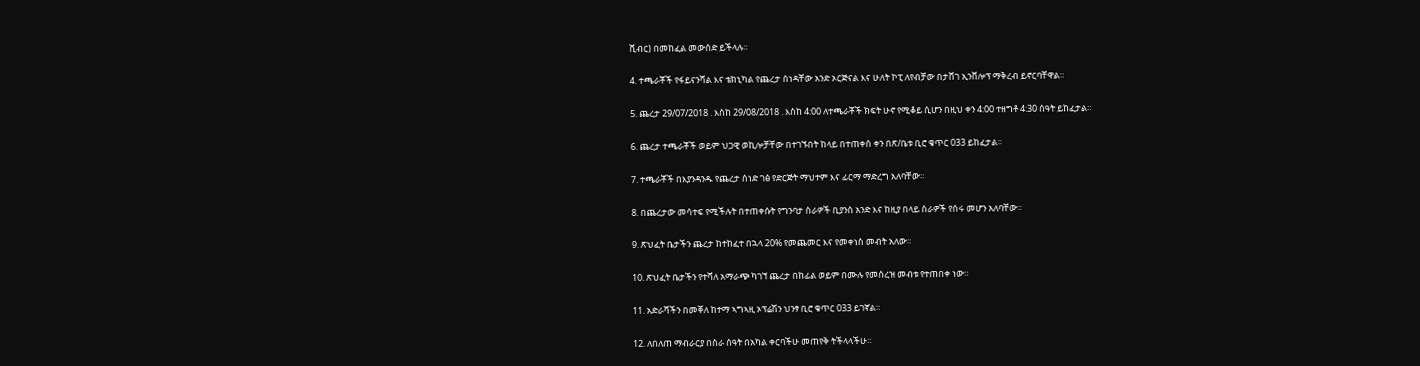ሺብር) በመከፈል መውሰድ ይችላሉ።

4. ተጫራቾች የፋይናንሻል እና ቴክኒካል የጨረታ ሰነዳቸው አንድ ኦርጅናል እና ሁለት ኮፒ ለየብቻው በታሸገ ኢንቨሎፕ ማቅረብ ይኖርባቸዋል።

5. ጨረታ 29/07/2018 . እስከ 29/08/2018 . እስከ 4:00 ለተጫራቾች ክፍት ሁኖ የሚቆይ ሲሆን በዚህ ቀን 4:00 ተዘግቶ 4:30 ሰዓት ይከፈታል።

6. ጨረታ ተጫራቾች ወይም ህጋዊ ወኪሎቻቸው በተገኙበት ከላይ በተጠቀሰ ቀን በጽ/ቤቱ ቢሮ ቁጥር 033 ይከፈታል።

7. ተጫራቾች በእያንዳንዱ የጨረታ ሰነድ ገፅ የድርጅት ማህተም እና ፊርማ ማድረግ አለባቸው።

8. በጨረታው መሳተፍ የሚችሉት በተጠቀሱት የግንባታ ስራዎች ቢያንስ አንድ እና ከዚያ በላይ ስራዎች የሰሩ መሆን አለባቸው።

9. ጽህፈት ቤታችን ጨረታ ከተከፈተ በኋላ 20% የመጨመር እና የመቀነስ መብት አለው።

10. ጽህፈት ቤታችን የተሻለ አማራጭ ካገኘ ጨረታ በከፊል ወይም በሙሉ የመሰረዝ መብቱ የተጠበቀ ነው።

11. አድራሻችን በመቐለ ከተማ ኣግኣዚ ኦፕሬሽን ህንፃ ቢሮ ቁጥር 033 ይገኛል።

12. ለበለጠ ማብራርያ በስራ ሰዓት በአካል ቀርባችሁ መጠየቅ ትችላላችሁ።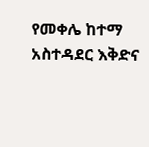የመቀሌ ከተማ አስተዳደር እቅድና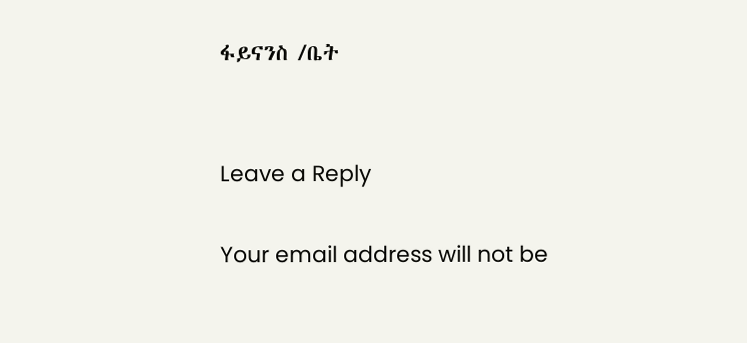ፋይናንስ /ቤት


Leave a Reply

Your email address will not be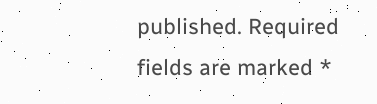published. Required fields are marked *